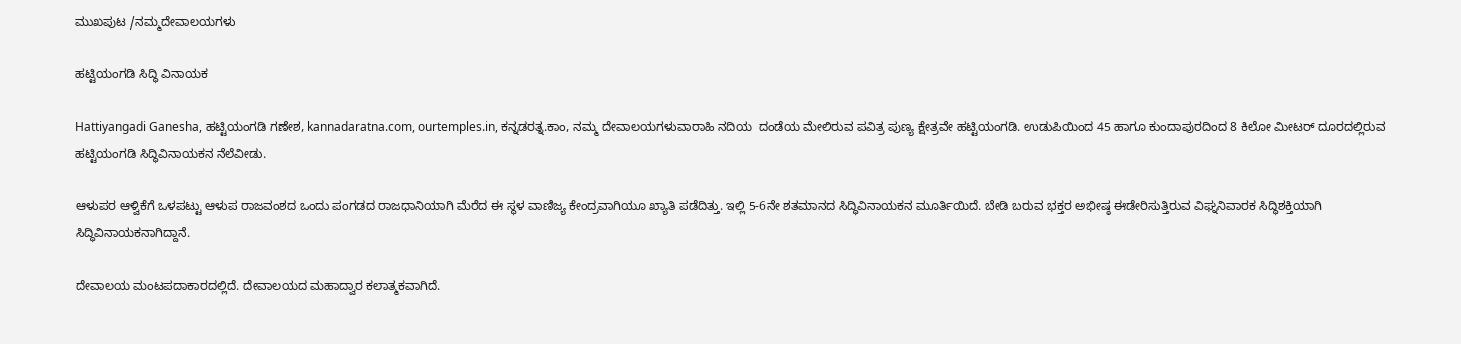ಮುಖಪುಟ /ನಮ್ಮದೇವಾಲಯಗಳು

ಹಟ್ಟಿಯಂಗಡಿ ಸಿದ್ಧಿ ವಿನಾಯಕ

Hattiyangadi Ganesha, ಹಟ್ಟಿಯಂಗಡಿ ಗಣೇಶ, kannadaratna.com, ourtemples.in, ಕನ್ನಡರತ್ನ.ಕಾಂ, ನಮ್ಮ ದೇವಾಲಯಗಳುವಾರಾಹಿ ನದಿಯ  ದಂಡೆಯ ಮೇಲಿರುವ ಪವಿತ್ರ ಪುಣ್ಯ ಕ್ಷೇತ್ರವೇ ಹಟ್ಟಿಯಂಗಡಿ. ಉಡುಪಿಯಿಂದ 45 ಹಾಗೂ ಕುಂದಾಪುರದಿಂದ 8 ಕಿಲೋ ಮೀಟರ್ ದೂರದಲ್ಲಿರುವ ಹಟ್ಟಿಯಂಗಡಿ ಸಿದ್ಧಿವಿನಾಯಕನ ನೆಲೆವೀಡು.

ಆಳುಪರ ಆಳ್ವಿಕೆಗೆ ಒಳಪಟ್ಟು ಆಳುಪ ರಾಜವಂಶದ ಒಂದು ಪಂಗಡದ ರಾಜಧಾನಿಯಾಗಿ ಮೆರೆದ ಈ ಸ್ಥಳ ವಾಣಿಜ್ಯ ಕೇಂದ್ರವಾಗಿಯೂ ಖ್ಯಾತಿ ಪಡೆದಿತ್ತು. ಇಲ್ಲಿ 5-6ನೇ ಶತಮಾನದ ಸಿದ್ಧಿವಿನಾಯಕನ ಮೂರ್ತಿಯಿದೆ. ಬೇಡಿ ಬರುವ ಭಕ್ತರ ಅಭೀಷ್ಠ ಈಡೇರಿಸುತ್ತಿರುವ ವಿಘ್ನನಿವಾರಕ ಸಿದ್ಧಿಶಕ್ತಿಯಾಗಿ ಸಿದ್ಧಿವಿನಾಯಕನಾಗಿದ್ದಾನೆ.

ದೇವಾಲಯ ಮಂಟಪದಾಕಾರದಲ್ಲಿದೆ. ದೇವಾಲಯದ ಮಹಾದ್ವಾರ ಕಲಾತ್ಮಕವಾಗಿದೆ.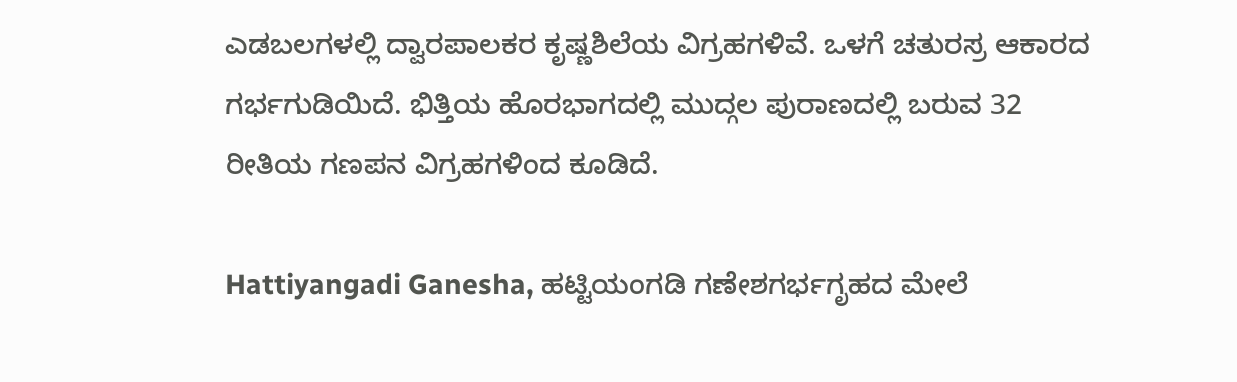ಎಡಬಲಗಳಲ್ಲಿ ದ್ವಾರಪಾಲಕರ ಕೃಷ್ಣಶಿಲೆಯ ವಿಗ್ರಹಗಳಿವೆ. ಒಳಗೆ ಚತುರಸ್ರ ಆಕಾರದ ಗರ್ಭಗುಡಿಯಿದೆ. ಭಿತ್ತಿಯ ಹೊರಭಾಗದಲ್ಲಿ ಮುದ್ಗಲ ಪುರಾಣದಲ್ಲಿ ಬರುವ 32 ರೀತಿಯ ಗಣಪನ ವಿಗ್ರಹಗಳಿಂದ ಕೂಡಿದೆ.

Hattiyangadi Ganesha, ಹಟ್ಟಿಯಂಗಡಿ ಗಣೇಶಗರ್ಭಗೃಹದ ಮೇಲೆ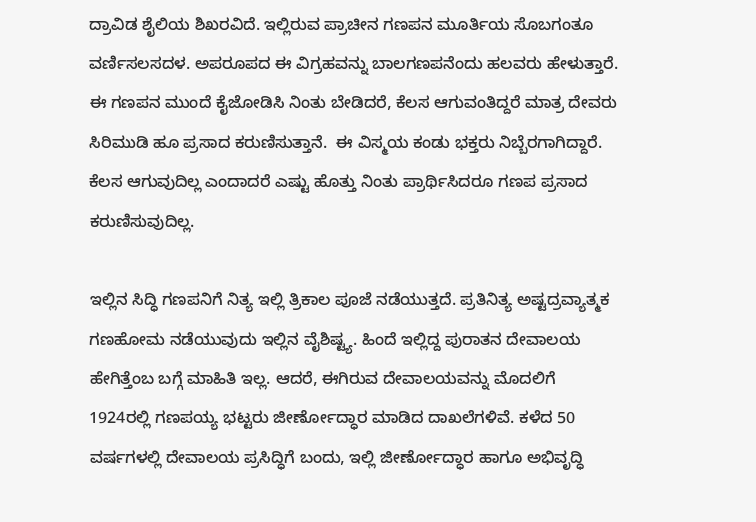ದ್ರಾವಿಡ ಶೈಲಿಯ ಶಿಖರವಿದೆ. ಇಲ್ಲಿರುವ ಪ್ರಾಚೀನ ಗಣಪನ ಮೂರ್ತಿಯ ಸೊಬಗಂತೂ ವರ್ಣಿಸಲಸದಳ. ಅಪರೂಪದ ಈ ವಿಗ್ರಹವನ್ನು ಬಾಲಗಣಪನೆಂದು ಹಲವರು ಹೇಳುತ್ತಾರೆ. ಈ ಗಣಪನ ಮುಂದೆ ಕೈಜೋಡಿಸಿ ನಿಂತು ಬೇಡಿದರೆ, ಕೆಲಸ ಆಗುವಂತಿದ್ದರೆ ಮಾತ್ರ ದೇವರು ಸಿರಿಮುಡಿ ಹೂ ಪ್ರಸಾದ ಕರುಣಿಸುತ್ತಾನೆ.  ಈ ವಿಸ್ಮಯ ಕಂಡು ಭಕ್ತರು ನಿಬ್ಬೆರಗಾಗಿದ್ದಾರೆ. ಕೆಲಸ ಆಗುವುದಿಲ್ಲ ಎಂದಾದರೆ ಎಷ್ಟು ಹೊತ್ತು ನಿಂತು ಪ್ರಾರ್ಥಿಸಿದರೂ ಗಣಪ ಪ್ರಸಾದ ಕರುಣಿಸುವುದಿಲ್ಲ.

ಇಲ್ಲಿನ ಸಿದ್ಧಿ ಗಣಪನಿಗೆ ನಿತ್ಯ ಇಲ್ಲಿ ತ್ರಿಕಾಲ ಪೂಜೆ ನಡೆಯುತ್ತದೆ. ಪ್ರತಿನಿತ್ಯ ಅಷ್ಟದ್ರವ್ಯಾತ್ಮಕ ಗಣಹೋಮ ನಡೆಯುವುದು ಇಲ್ಲಿನ ವೈಶಿಷ್ಟ್ಯ. ಹಿಂದೆ ಇಲ್ಲಿದ್ದ ಪುರಾತನ ದೇವಾಲಯ ಹೇಗಿತ್ತೆಂಬ ಬಗ್ಗೆ ಮಾಹಿತಿ ಇಲ್ಲ. ಆದರೆ, ಈಗಿರುವ ದೇವಾಲಯವನ್ನು ಮೊದಲಿಗೆ 1924ರಲ್ಲಿ ಗಣಪಯ್ಯ ಭಟ್ಟರು ಜೀರ್ಣೋದ್ಧಾರ ಮಾಡಿದ ದಾಖಲೆಗಳಿವೆ. ಕಳೆದ 50 ವರ್ಷಗಳಲ್ಲಿ ದೇವಾಲಯ ಪ್ರಸಿದ್ಧಿಗೆ ಬಂದು, ಇಲ್ಲಿ ಜೀರ್ಣೋದ್ಧಾರ ಹಾಗೂ ಅಭಿವೃದ್ಧಿ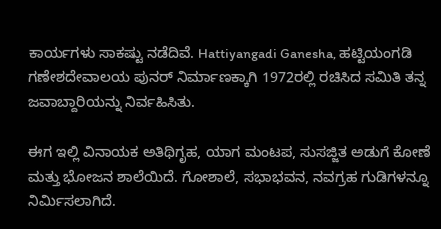ಕಾರ್ಯಗಳು ಸಾಕಷ್ಟು ನಡೆದಿವೆ. Hattiyangadi Ganesha, ಹಟ್ಟಿಯಂಗಡಿ ಗಣೇಶದೇವಾಲಯ ಪುನರ್ ನಿರ್ಮಾಣಕ್ಕಾಗಿ 1972ರಲ್ಲಿ ರಚಿಸಿದ ಸಮಿತಿ ತನ್ನ ಜವಾಬ್ದಾರಿಯನ್ನು ನಿರ್ವಹಿಸಿತು.

ಈಗ ಇಲ್ಲಿ ವಿನಾಯಕ ಅತಿಥಿಗೃಹ, ಯಾಗ ಮಂಟಪ, ಸುಸಜ್ಜಿತ ಅಡುಗೆ ಕೋಣೆ ಮತ್ತು ಭೋಜನ ಶಾಲೆಯಿದೆ. ಗೋಶಾಲೆ, ಸಭಾಭವನ, ನವಗ್ರಹ ಗುಡಿಗಳನ್ನೂ ನಿರ್ಮಿಸಲಾಗಿದೆ.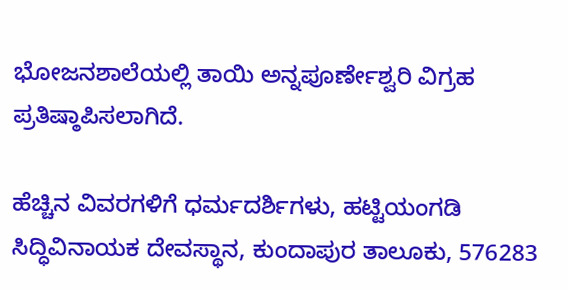ಭೋಜನಶಾಲೆಯಲ್ಲಿ ತಾಯಿ ಅನ್ನಪೂರ್ಣೇಶ್ವರಿ ವಿಗ್ರಹ ಪ್ರತಿಷ್ಠಾಪಿಸಲಾಗಿದೆ.

ಹೆಚ್ಚಿನ ವಿವರಗಳಿಗೆ ಧರ್ಮದರ್ಶಿಗಳು, ಹಟ್ಟಿಯಂಗಡಿ ಸಿದ್ಧಿವಿನಾಯಕ ದೇವಸ್ಥಾನ, ಕುಂದಾಪುರ ತಾಲೂಕು, 576283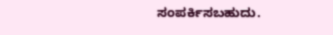ಸಂಪರ್ಕಿಸಬಹುದು.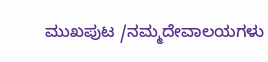ಮುಖಪುಟ /ನಮ್ಮದೇವಾಲಯಗಳು